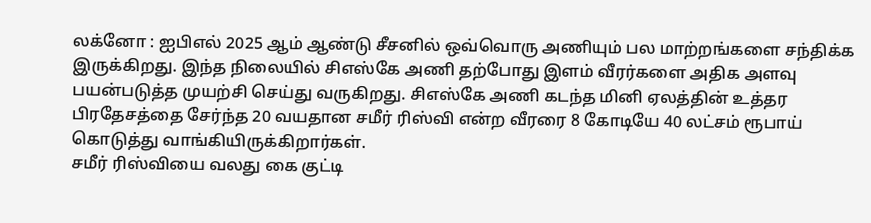லக்னோ : ஐபிஎல் 2025 ஆம் ஆண்டு சீசனில் ஒவ்வொரு அணியும் பல மாற்றங்களை சந்திக்க இருக்கிறது. இந்த நிலையில் சிஎஸ்கே அணி தற்போது இளம் வீரர்களை அதிக அளவு பயன்படுத்த முயற்சி செய்து வருகிறது. சிஎஸ்கே அணி கடந்த மினி ஏலத்தின் உத்தர பிரதேசத்தை சேர்ந்த 20 வயதான சமீர் ரிஸ்வி என்ற வீரரை 8 கோடியே 40 லட்சம் ரூபாய் கொடுத்து வாங்கியிருக்கிறார்கள்.
சமீர் ரிஸ்வியை வலது கை குட்டி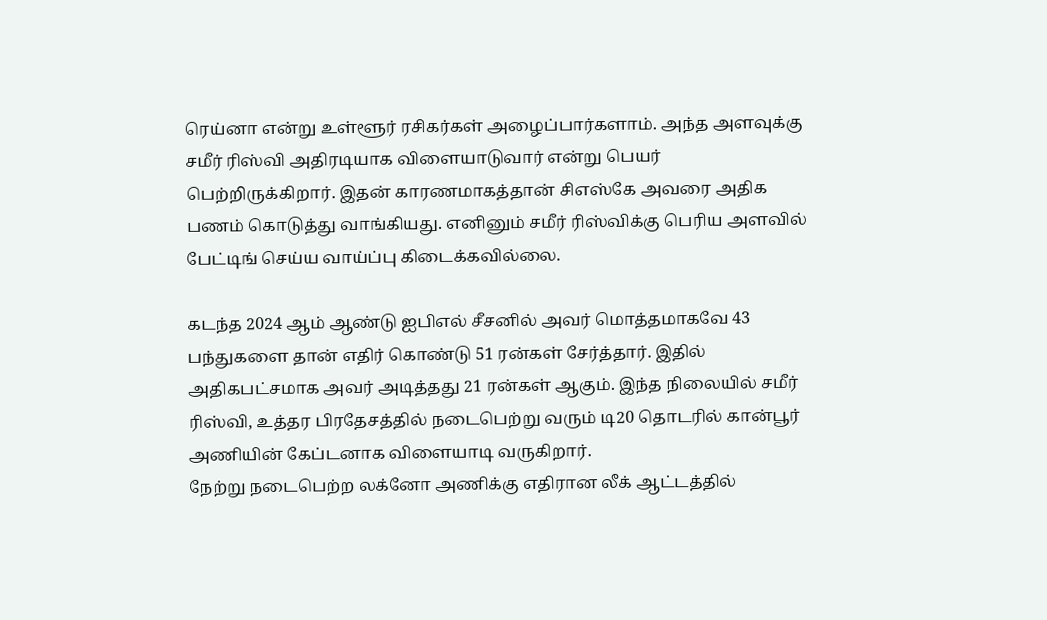ரெய்னா என்று உள்ளூர் ரசிகர்கள் அழைப்பார்களாம். அந்த அளவுக்கு சமீர் ரிஸ்வி அதிரடியாக விளையாடுவார் என்று பெயர் பெற்றிருக்கிறார். இதன் காரணமாகத்தான் சிஎஸ்கே அவரை அதிக பணம் கொடுத்து வாங்கியது. எனினும் சமீர் ரிஸ்விக்கு பெரிய அளவில் பேட்டிங் செய்ய வாய்ப்பு கிடைக்கவில்லை.

கடந்த 2024 ஆம் ஆண்டு ஐபிஎல் சீசனில் அவர் மொத்தமாகவே 43 பந்துகளை தான் எதிர் கொண்டு 51 ரன்கள் சேர்த்தார். இதில் அதிகபட்சமாக அவர் அடித்தது 21 ரன்கள் ஆகும். இந்த நிலையில் சமீர் ரிஸ்வி, உத்தர பிரதேசத்தில் நடைபெற்று வரும் டி20 தொடரில் கான்பூர் அணியின் கேப்டனாக விளையாடி வருகிறார்.
நேற்று நடைபெற்ற லக்னோ அணிக்கு எதிரான லீக் ஆட்டத்தில்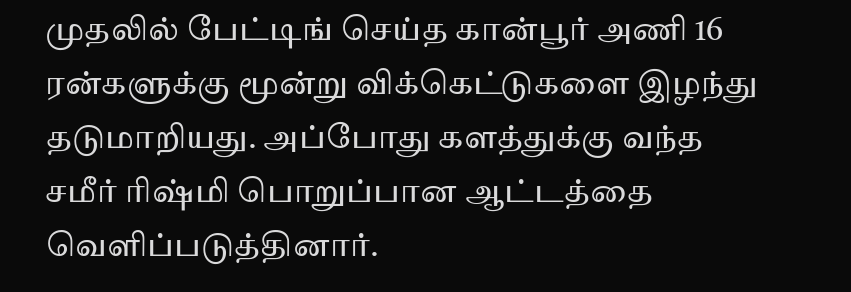முதலில் பேட்டிங் செய்த கான்பூர் அணி 16 ரன்களுக்கு மூன்று விக்கெட்டுகளை இழந்து தடுமாறியது. அப்போது களத்துக்கு வந்த சமீர் ரிஷ்மி பொறுப்பான ஆட்டத்தை வெளிப்படுத்தினார்.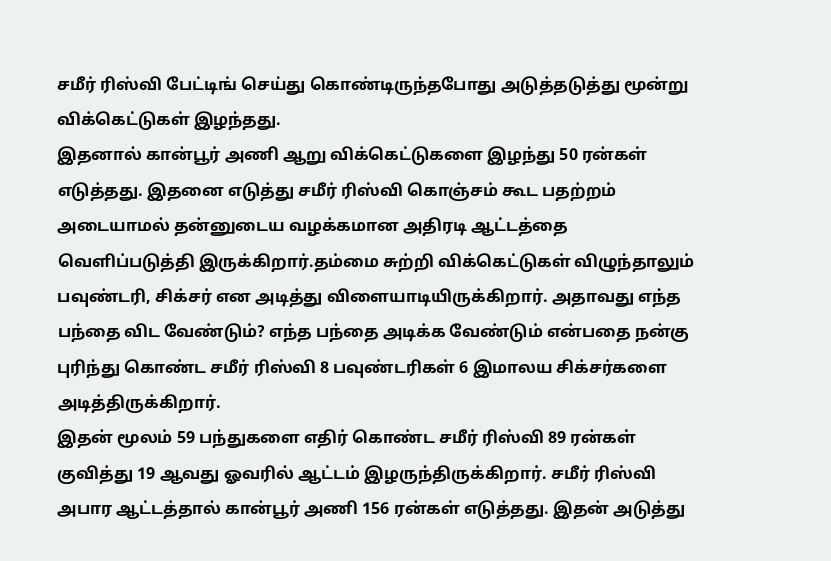சமீர் ரிஸ்வி பேட்டிங் செய்து கொண்டிருந்தபோது அடுத்தடுத்து மூன்று விக்கெட்டுகள் இழந்தது.
இதனால் கான்பூர் அணி ஆறு விக்கெட்டுகளை இழந்து 50 ரன்கள் எடுத்தது. இதனை எடுத்து சமீர் ரிஸ்வி கொஞ்சம் கூட பதற்றம் அடையாமல் தன்னுடைய வழக்கமான அதிரடி ஆட்டத்தை வெளிப்படுத்தி இருக்கிறார்.தம்மை சுற்றி விக்கெட்டுகள் விழுந்தாலும் பவுண்டரி, சிக்சர் என அடித்து விளையாடியிருக்கிறார். அதாவது எந்த பந்தை விட வேண்டும்? எந்த பந்தை அடிக்க வேண்டும் என்பதை நன்கு புரிந்து கொண்ட சமீர் ரிஸ்வி 8 பவுண்டரிகள் 6 இமாலய சிக்சர்களை அடித்திருக்கிறார்.
இதன் மூலம் 59 பந்துகளை எதிர் கொண்ட சமீர் ரிஸ்வி 89 ரன்கள் குவித்து 19 ஆவது ஓவரில் ஆட்டம் இழருந்திருக்கிறார். சமீர் ரிஸ்வி அபார ஆட்டத்தால் கான்பூர் அணி 156 ரன்கள் எடுத்தது. இதன் அடுத்து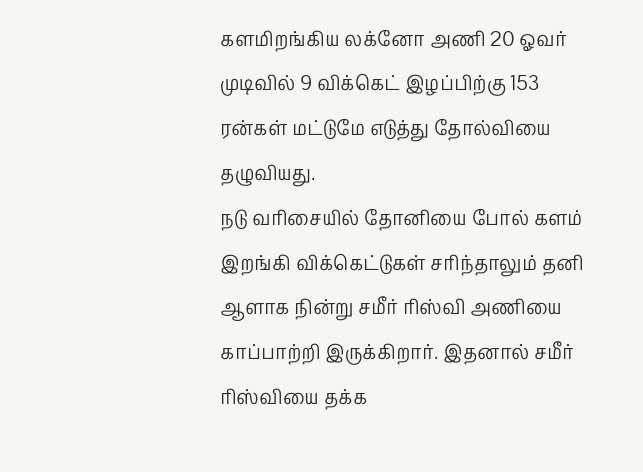களமிறங்கிய லக்னோ அணி 20 ஓவர் முடிவில் 9 விக்கெட் இழப்பிற்கு 153 ரன்கள் மட்டுமே எடுத்து தோல்வியை தழுவியது.
நடு வரிசையில் தோனியை போல் களம் இறங்கி விக்கெட்டுகள் சரிந்தாலும் தனி ஆளாக நின்று சமீர் ரிஸ்வி அணியை காப்பாற்றி இருக்கிறார். இதனால் சமீர் ரிஸ்வியை தக்க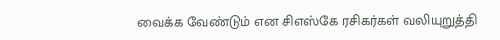வைக்க வேண்டும் என சிஎஸ்கே ரசிகர்கள் வலியுறுத்தி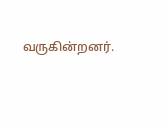வருகின்றனர்.